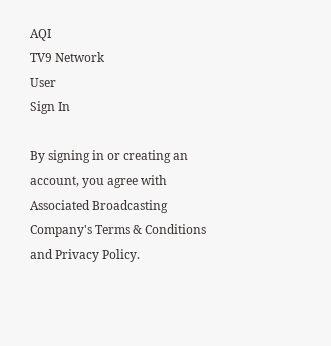AQI
TV9 Network
User
Sign In

By signing in or creating an account, you agree with Associated Broadcasting Company's Terms & Conditions and Privacy Policy.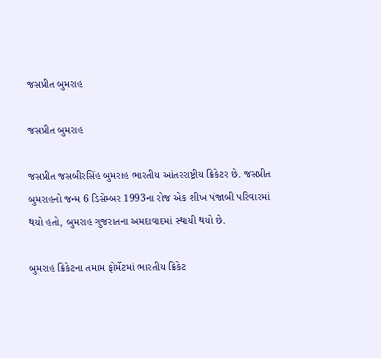જસપ્રીત બુમરાહ

જસપ્રીત બુમરાહ

જસપ્રીત જસબીરસિંહ બુમરાહ ભારતીય આંતરરાષ્ટ્રીય ક્રિકેટર છે. જસપ્રીત બુમરાહનો જન્મ 6 ડિસેમ્બર 1993ના રોજ એક શીખ પંજાબી પરિવારમાં થયો હતો, બુમરાહ ગુજરાતના અમદાવાદમાં સ્થાયી થયો છે.

બુમરાહ ક્રિકેટના તમામ ફોર્મેટમાં ભારતીય ક્રિકેટ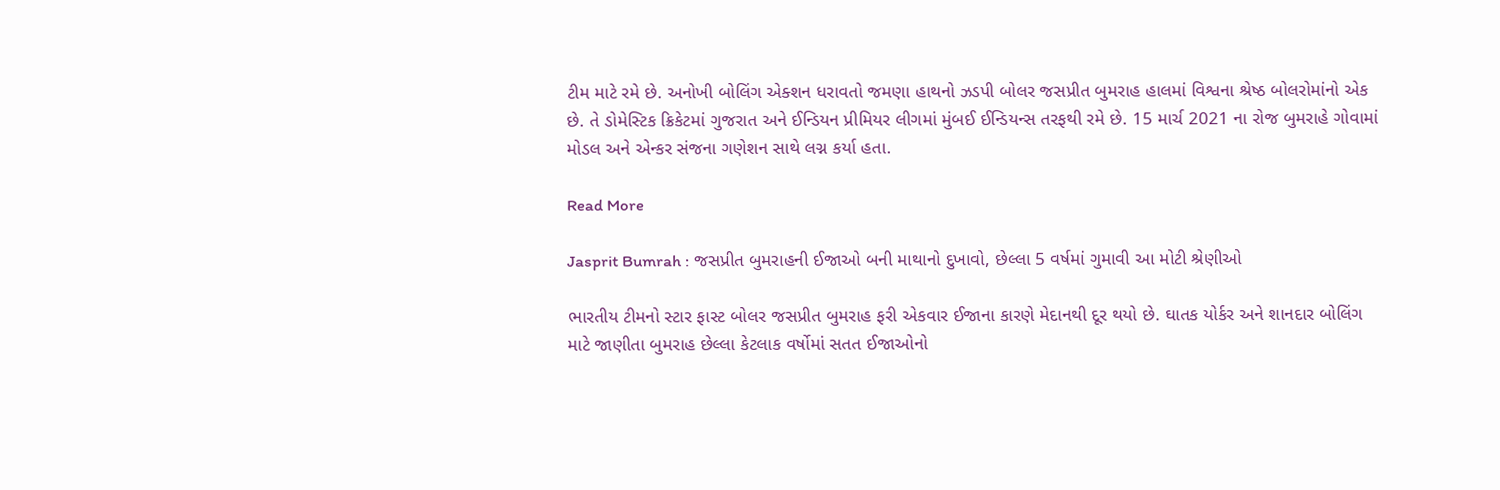ટીમ માટે રમે છે. અનોખી બોલિંગ એક્શન ધરાવતો જમણા હાથનો ઝડપી બોલર જસપ્રીત બુમરાહ હાલમાં વિશ્વના શ્રેષ્ઠ બોલરોમાંનો એક છે. તે ડોમેસ્ટિક ક્રિકેટમાં ગુજરાત અને ઈન્ડિયન પ્રીમિયર લીગમાં મુંબઈ ઈન્ડિયન્સ તરફથી રમે છે. 15 માર્ચ 2021 ના રોજ બુમરાહે ગોવામાં મોડલ અને એન્કર સંજના ગણેશન સાથે લગ્ન કર્યા હતા.

Read More

Jasprit Bumrah : જસપ્રીત બુમરાહની ઈજાઓ બની માથાનો દુખાવો, છેલ્લા 5 વર્ષમાં ગુમાવી આ મોટી શ્રેણીઓ

ભારતીય ટીમનો સ્ટાર ફાસ્ટ બોલર જસપ્રીત બુમરાહ ફરી એકવાર ઈજાના કારણે મેદાનથી દૂર થયો છે. ઘાતક યોર્કર અને શાનદાર બોલિંગ માટે જાણીતા બુમરાહ છેલ્લા કેટલાક વર્ષોમાં સતત ઈજાઓનો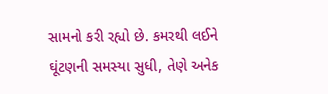સામનો કરી રહ્યો છે. કમરથી લઈને ઘૂંટણની સમસ્યા સુધી, તેણે અનેક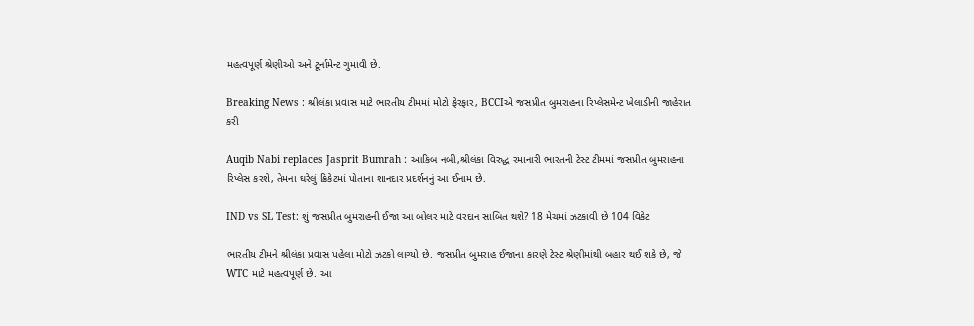મહત્વપૂર્ણ શ્રેણીઓ અને ટૂર્નામેન્ટ ગુમાવી છે.

Breaking News : શ્રીલંકા પ્રવાસ માટે ભારતીય ટીમમાં મોટો ફેરફાર, BCCIએ જસપ્રીત બુમરાહના રિપ્લેસમેન્ટ ખેલાડીની જાહેરાત કરી

Auqib Nabi replaces Jasprit Bumrah : આકિબ નબી,શ્રીલંકા વિરુદ્ધ રમાનારી ભારતની ટેસ્ટ ટીમમાં જસપ્રીત બુમરાહના રિપ્લેસ કરશે, તેમના ઘરેલું ક્રિકેટમાં પોતાના શાનદાર પ્રદર્શનનું આ ઈનામ છે.

IND vs SL Test: શું જસપ્રીત બુમરાહની ઈજા આ બોલર માટે વરદાન સાબિત થશે? 18 મેચમાં ઝટકાવી છે 104 વિકેટ

ભારતીય ટીમને શ્રીલંકા પ્રવાસ પહેલા મોટો ઝટકો લાગ્યો છે. જસપ્રીત બુમરાહ ઈજાના કારણે ટેસ્ટ શ્રેણીમાંથી બહાર થઈ શકે છે, જે WTC માટે મહત્વપૂર્ણ છે. આ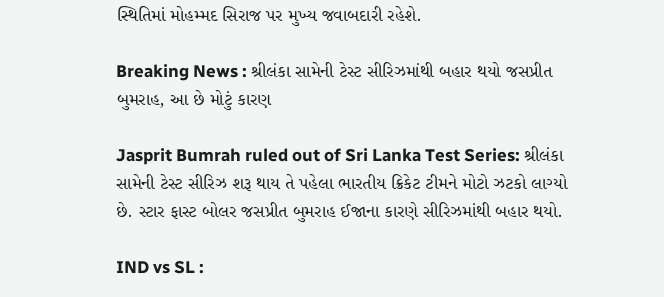સ્થિતિમાં મોહમ્મદ સિરાજ પર મુખ્ય જવાબદારી રહેશે.

Breaking News : શ્રીલંકા સામેની ટેસ્ટ સીરિઝમાંથી બહાર થયો જસપ્રીત બુમરાહ, આ છે મોટું કારણ

Jasprit Bumrah ruled out of Sri Lanka Test Series: શ્રીલંકા સામેની ટેસ્ટ સીરિઝ શરૂ થાય તે પહેલા ભારતીય ક્રિકેટ ટીમને મોટો ઝટકો લાગ્યો છે. સ્ટાર ફાસ્ટ બોલર જસપ્રીત બુમરાહ ઈજાના કારણે સીરિઝમાંથી બહાર થયો.

IND vs SL :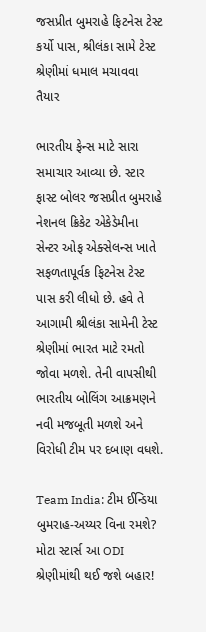જસપ્રીત બુમરાહે ફિટનેસ ટેસ્ટ કર્યો પાસ, શ્રીલંકા સામે ટેસ્ટ શ્રેણીમાં ધમાલ મચાવવા તૈયાર

ભારતીય ફેન્સ માટે સારા સમાચાર આવ્યા છે. સ્ટાર ફાસ્ટ બોલર જસપ્રીત બુમરાહે નેશનલ ક્રિકેટ એકેડેમીના સેન્ટર ઓફ એક્સેલન્સ ખાતે સફળતાપૂર્વક ફિટનેસ ટેસ્ટ પાસ કરી લીધો છે. હવે તે આગામી શ્રીલંકા સામેની ટેસ્ટ શ્રેણીમાં ભારત માટે રમતો જોવા મળશે. તેની વાપસીથી ભારતીય બોલિંગ આક્રમણને નવી મજબૂતી મળશે અને વિરોધી ટીમ પર દબાણ વધશે.

Team India: ટીમ ઈન્ડિયા બુમરાહ-અય્યર વિના રમશે? મોટા સ્ટાર્સ આ ODI શ્રેણીમાંથી થઈ જશે બહાર!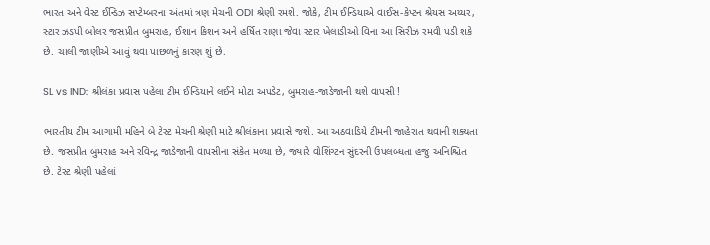ભારત અને વેસ્ટ ઈન્ડિઝ સપ્ટેમ્બરના અંતમાં ત્રણ મેચની ODI શ્રેણી રમશે. જોકે, ટીમ ઈન્ડિયાએ વાઈસ-કેપ્ટન શ્રેયસ અય્યર, સ્ટાર ઝડપી બોલર જસપ્રીત બુમરાહ, ઈશાન કિશન અને હર્ષિત રાણા જેવા સ્ટાર ખેલાડીઓ વિના આ સિરીઝ રમવી પડી શકે છે. ચાલી જાણીએ આવું થવા પાછળનું કારણ શું છે.

SL vs IND: શ્રીલંકા પ્રવાસ પહેલા ટીમ ઈન્ડિયાને લઈને મોટા અપડેટ, બુમરાહ-જાડેજાની થશે વાપસી !

ભારતીય ટીમ આગામી મહિને બે ટેસ્ટ મેચની શ્રેણી માટે શ્રીલંકાના પ્રવાસે જશે. આ અઠવાડિયે ટીમની જાહેરાત થવાની શક્યતા છે. જસપ્રીત બુમરાહ અને રવિન્દ્ર જાડેજાની વાપસીના સંકેત મળ્યા છે, જ્યારે વોશિંગ્ટન સુંદરની ઉપલબ્ધતા હજુ અનિશ્ચિત છે. ટેસ્ટ શ્રેણી પહેલાં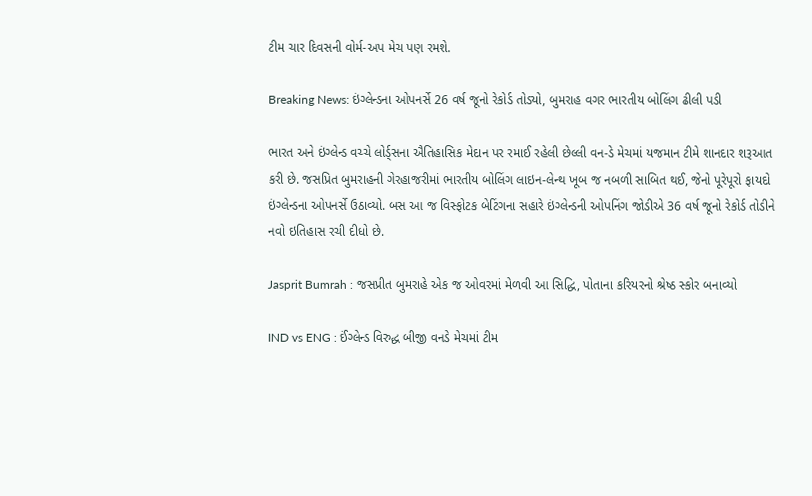ટીમ ચાર દિવસની વોર્મ-અપ મેચ પણ રમશે.

Breaking News: ઇંગ્લેન્ડના ઓપનર્સે 26 વર્ષ જૂનો રેકોર્ડ તોડ્યો, બુમરાહ વગર ભારતીય બોલિંગ ઢીલી પડી

ભારત અને ઇંગ્લેન્ડ વચ્ચે લોર્ડ્સના ઐતિહાસિક મેદાન પર રમાઈ રહેલી છેલ્લી વન-ડે મેચમાં યજમાન ટીમે શાનદાર શરૂઆત કરી છે. જસપ્રિત બુમરાહની ગેરહાજરીમાં ભારતીય બોલિંગ લાઇન-લેન્થ ખૂબ જ નબળી સાબિત થઈ, જેનો પૂરેપૂરો ફાયદો ઇંગ્લેન્ડના ઓપનર્સે ઉઠાવ્યો. બસ આ જ વિસ્ફોટક બેટિંગના સહારે ઇંગ્લેન્ડની ઓપનિંગ જોડીએ 36 વર્ષ જૂનો રેકોર્ડ તોડીને નવો ઇતિહાસ રચી દીધો છે.

Jasprit Bumrah : જસપ્રીત બુમરાહે એક જ ઓવરમાં મેળવી આ સિદ્ધિ, પોતાના કરિયરનો શ્રેષ્ઠ સ્કોર બનાવ્યો

IND vs ENG : ઈંગ્લેન્ડ વિરુદ્ધ બીજી વનડે મેચમાં ટીમ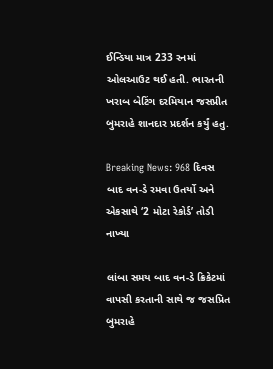ઈન્ડિયા માત્ર 233 રનમાં ઓલઆઉટ થઈ હતી. ભારતની ખરાબ બેટિંગ દરમિયાન જસપ્રીત બુમરાહે શાનદાર પ્રદર્શન કર્યું હતુ.

Breaking News: 968 દિવસ બાદ વન-ડે રમવા ઉતર્યો અને એકસાથે ‘2 મોટા રેકોર્ડ’ તોડી નાખ્યા

લાંબા સમય બાદ વન-ડે ક્રિકેટમાં વાપસી કરતાની સાથે જ જસપ્રિત બુમરાહે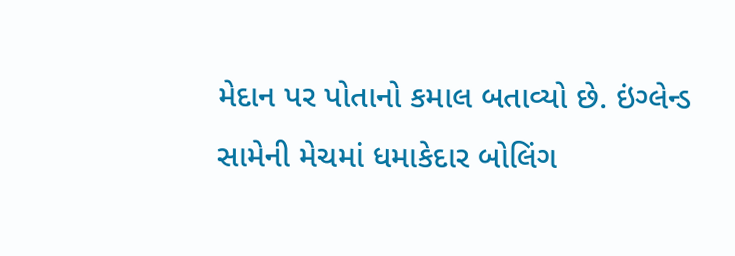મેદાન પર પોતાનો કમાલ બતાવ્યો છે. ઇંગ્લેન્ડ સામેની મેચમાં ધમાકેદાર બોલિંગ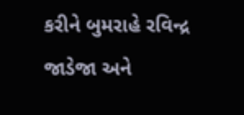કરીને બુમરાહે રવિન્દ્ર જાડેજા અને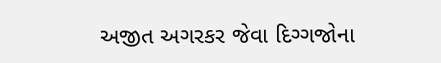અજીત અગરકર જેવા દિગ્ગજોના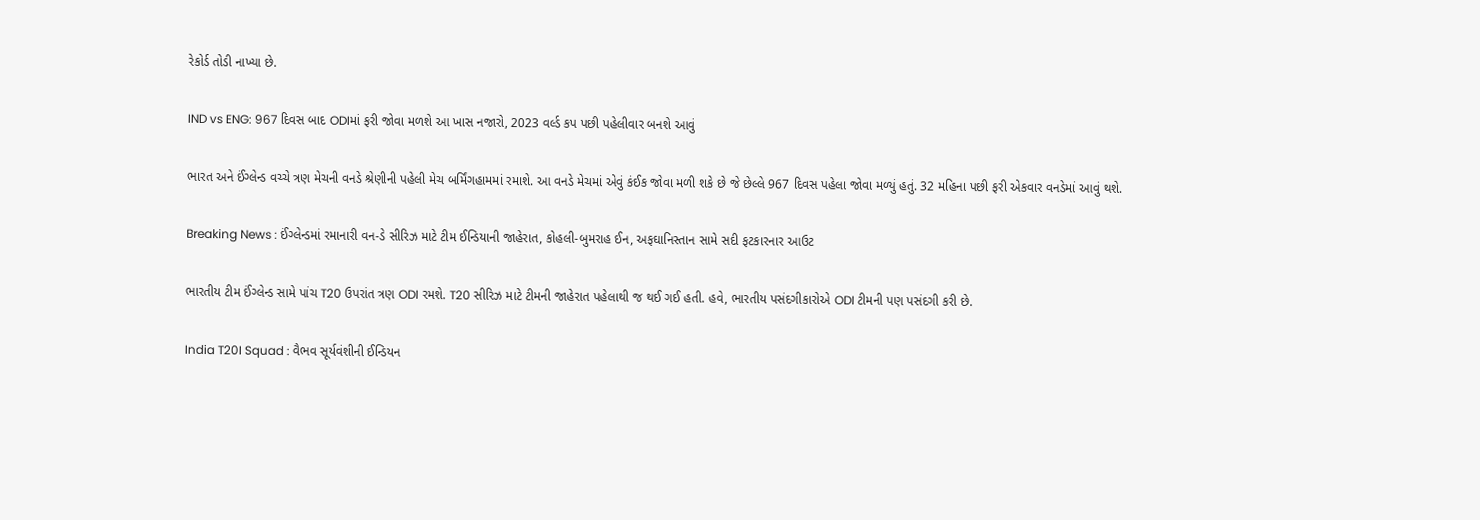રેકોર્ડ તોડી નાખ્યા છે.

IND vs ENG: 967 દિવસ બાદ ODIમાં ફરી જોવા મળશે આ ખાસ નજારો, 2023 વર્લ્ડ કપ પછી પહેલીવાર બનશે આવું

ભારત અને ઈંગ્લેન્ડ વચ્ચે ત્રણ મેચની વનડે શ્રેણીની પહેલી મેચ બર્મિંગહામમાં રમાશે. આ વનડે મેચમાં એવું કંઈક જોવા મળી શકે છે જે છેલ્લે 967 દિવસ પહેલા જોવા મળ્યું હતું. 32 મહિના પછી ફરી એકવાર વનડેમાં આવું થશે.

Breaking News : ઈંગ્લેન્ડમાં રમાનારી વન-ડે સીરિઝ માટે ટીમ ઈન્ડિયાની જાહેરાત, કોહલી-બુમરાહ ઈન, અફઘાનિસ્તાન સામે સદી ફટકારનાર આઉટ

ભારતીય ટીમ ઈંગ્લેન્ડ સામે પાંચ T20 ઉપરાંત ત્રણ ODI રમશે. T20 સીરિઝ માટે ટીમની જાહેરાત પહેલાથી જ થઈ ગઈ હતી. હવે, ભારતીય પસંદગીકારોએ ODI ટીમની પણ પસંદગી કરી છે.

India T20I Squad : વૈભવ સૂર્યવંશીની ઈન્ડિયન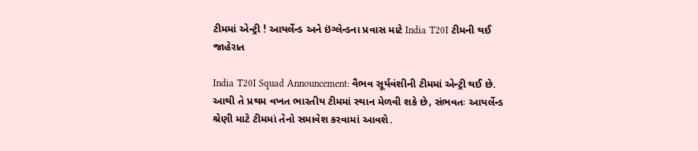ટીમમાં એન્ટ્રી ! આયર્લેન્ડ અને ઇંગ્લેન્ડના પ્રવાસ માટે India T20I ટીમની થઈ જાહેરાત

India T20I Squad Announcement: વૈભવ સૂર્યવંશીની ટીમમાં એન્ટ્રી થઈ છે. આથી તે પ્રથમ વખત ભારતીય ટીમમાં સ્થાન મેળવી શકે છે, સંભવતઃ આયર્લેન્ડ શ્રેણી માટે ટીમમાં તેનો સમાવેશ કરવામાં આવશે.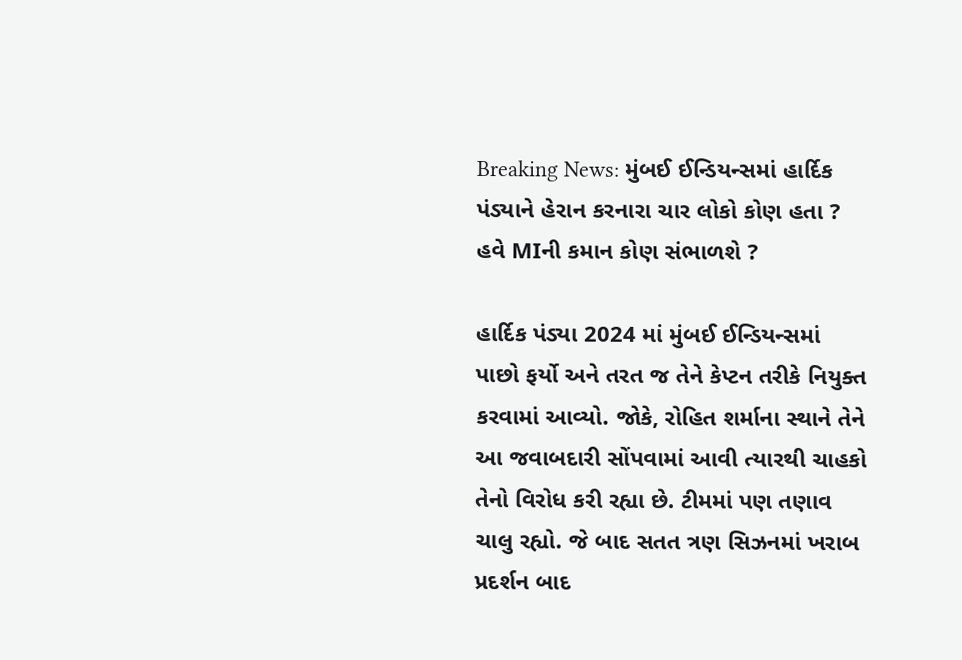Breaking News: મુંબઈ ઈન્ડિયન્સમાં હાર્દિક પંડ્યાને હેરાન કરનારા ચાર લોકો કોણ હતા ? હવે MIની કમાન કોણ સંભાળશે ?

હાર્દિક પંડ્યા 2024 માં મુંબઈ ઈન્ડિયન્સમાં પાછો ફર્યો અને તરત જ તેને કેપ્ટન તરીકે નિયુક્ત કરવામાં આવ્યો. જોકે, રોહિત શર્માના સ્થાને તેને આ જવાબદારી સોંપવામાં આવી ત્યારથી ચાહકો તેનો વિરોધ કરી રહ્યા છે. ટીમમાં પણ તણાવ ચાલુ રહ્યો. જે બાદ સતત ત્રણ સિઝનમાં ખરાબ પ્રદર્શન બાદ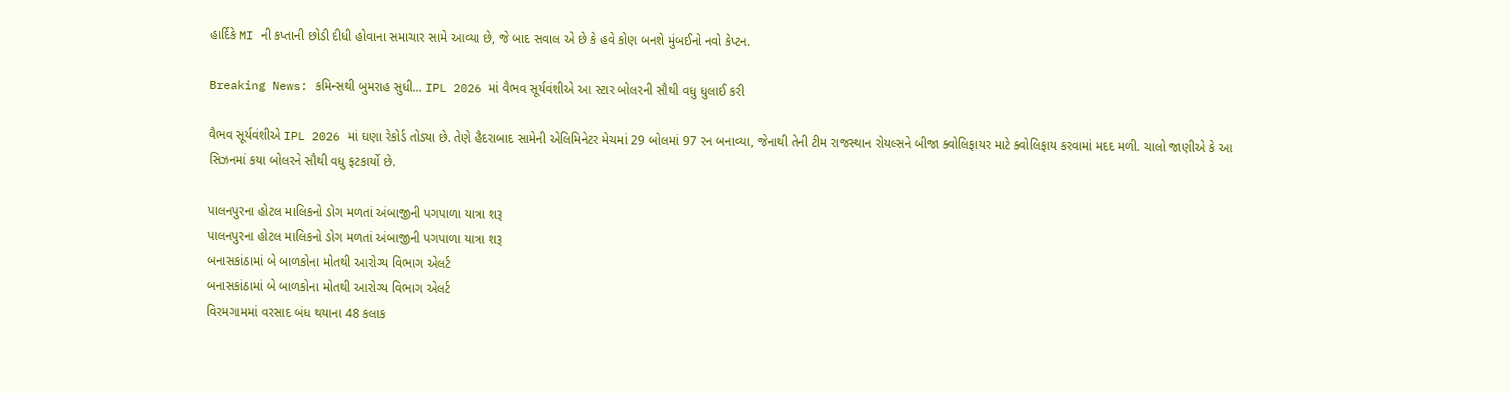હાર્દિકે MI ની કપ્તાની છોડી દીધી હોવાના સમાચાર સામે આવ્યા છે, જે બાદ સવાલ એ છે કે હવે કોણ બનશે મુંબઈનો નવો કેપ્ટન.

Breaking News: કમિન્સથી બુમરાહ સુધી… IPL 2026 માં વૈભવ સૂર્યવંશીએ આ સ્ટાર બોલરની સૌથી વધુ ધુલાઈ કરી

વૈભવ સૂર્યવંશીએ IPL 2026 માં ઘણા રેકોર્ડ તોડ્યા છે. તેણે હૈદરાબાદ સામેની એલિમિનેટર મેચમાં 29 બોલમાં 97 રન બનાવ્યા, જેનાથી તેની ટીમ રાજસ્થાન રોયલ્સને બીજા ક્વોલિફાયર માટે ક્વોલિફાય કરવામાં મદદ મળી. ચાલો જાણીએ કે આ સિઝનમાં કયા બોલરને સૌથી વધુ ફટકાર્યો છે.

પાલનપુરના હોટલ માલિકનો ડોગ મળતાં અંબાજીની પગપાળા યાત્રા શરૂ
પાલનપુરના હોટલ માલિકનો ડોગ મળતાં અંબાજીની પગપાળા યાત્રા શરૂ
બનાસકાંઠામાં બે બાળકોના મોતથી આરોગ્ય વિભાગ એલર્ટ
બનાસકાંઠામાં બે બાળકોના મોતથી આરોગ્ય વિભાગ એલર્ટ
વિરમગામમાં વરસાદ બંધ થયાના 48 કલાક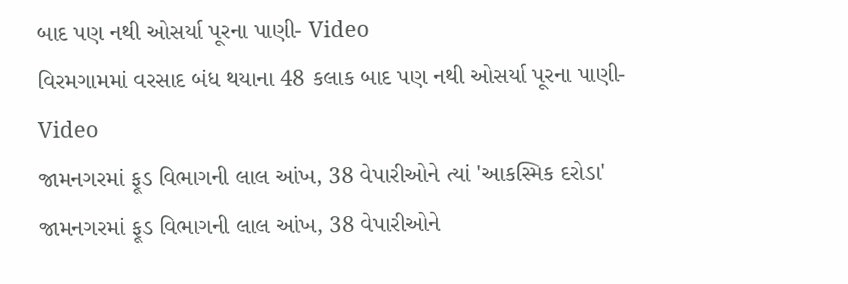બાદ પણ નથી ઓસર્યા પૂરના પાણી- Video
વિરમગામમાં વરસાદ બંધ થયાના 48 કલાક બાદ પણ નથી ઓસર્યા પૂરના પાણી- Video
જામનગરમાં ફૂડ વિભાગની લાલ આંખ, 38 વેપારીઓને ત્યાં 'આકસ્મિક દરોડા'
જામનગરમાં ફૂડ વિભાગની લાલ આંખ, 38 વેપારીઓને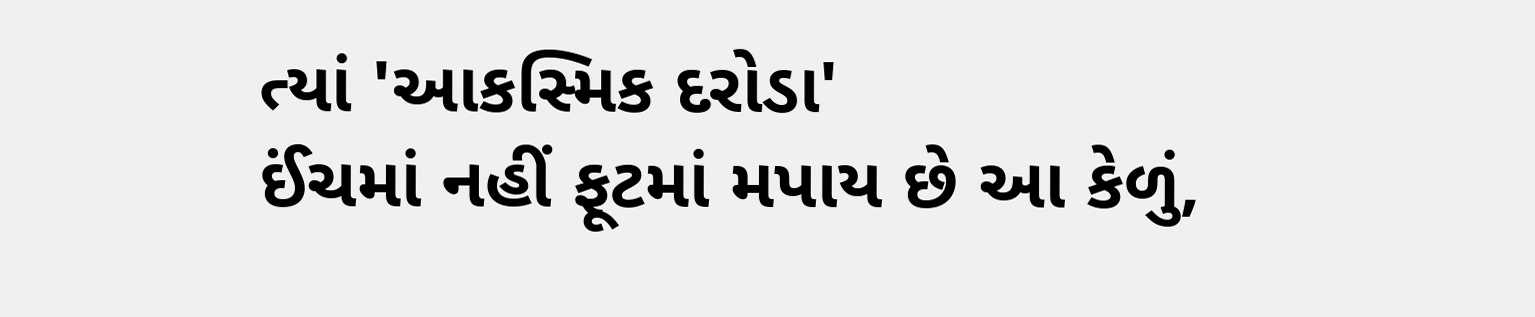ત્યાં 'આકસ્મિક દરોડા'
ઈંચમાં નહીં ફૂટમાં મપાય છે આ કેળું,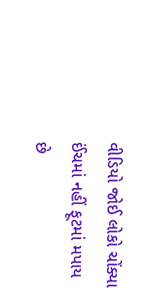વીડિયો જોઈ લોકો ચોંક્યા
ઈંચમાં નહીં ફૂટમાં મપાય છે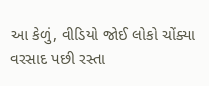આ કેળું, વીડિયો જોઈ લોકો ચોંક્યા
વરસાદ પછી રસ્તા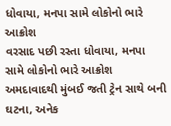ધોવાયા, મનપા સામે લોકોનો ભારે આક્રોશ
વરસાદ પછી રસ્તા ધોવાયા, મનપા સામે લોકોનો ભારે આક્રોશ
અમદાવાદથી મુંબઈ જતી ટ્રેન સાથે બની ઘટના, અનેક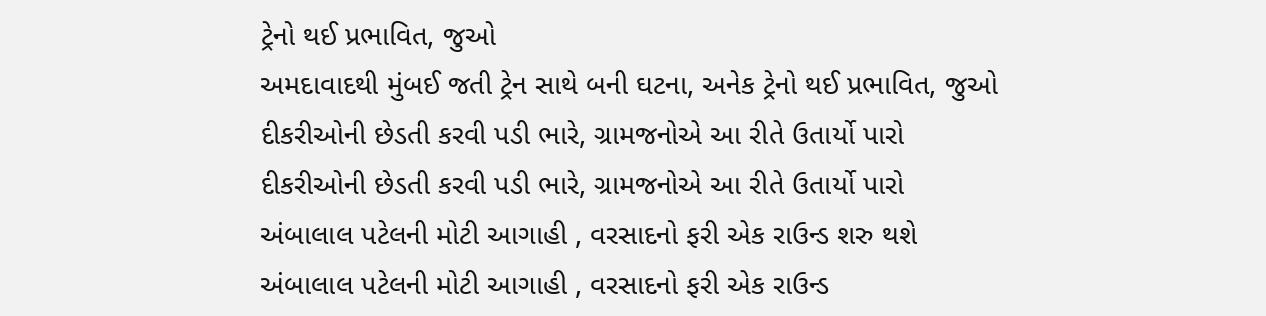ટ્રેનો થઈ પ્રભાવિત, જુઓ
અમદાવાદથી મુંબઈ જતી ટ્રેન સાથે બની ઘટના, અનેક ટ્રેનો થઈ પ્રભાવિત, જુઓ
દીકરીઓની છેડતી કરવી પડી ભારે, ગ્રામજનોએ આ રીતે ઉતાર્યો પારો
દીકરીઓની છેડતી કરવી પડી ભારે, ગ્રામજનોએ આ રીતે ઉતાર્યો પારો
અંબાલાલ પટેલની મોટી આગાહી , વરસાદનો ફરી એક રાઉન્ડ શરુ થશે
અંબાલાલ પટેલની મોટી આગાહી , વરસાદનો ફરી એક રાઉન્ડ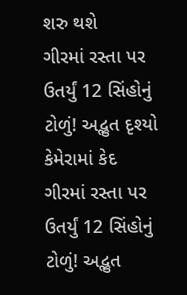શરુ થશે
ગીરમાં રસ્તા પર ઉતર્યું 12 સિંહોનું ટોળું! અદ્ભુત દૃશ્યો કેમેરામાં કેદ
ગીરમાં રસ્તા પર ઉતર્યું 12 સિંહોનું ટોળું! અદ્ભુત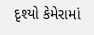દૃશ્યો કેમેરામાં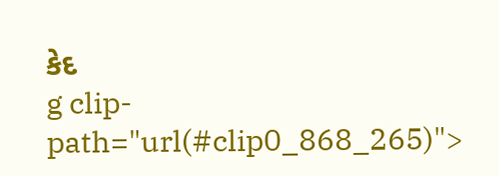કેદ
g clip-path="url(#clip0_868_265)">